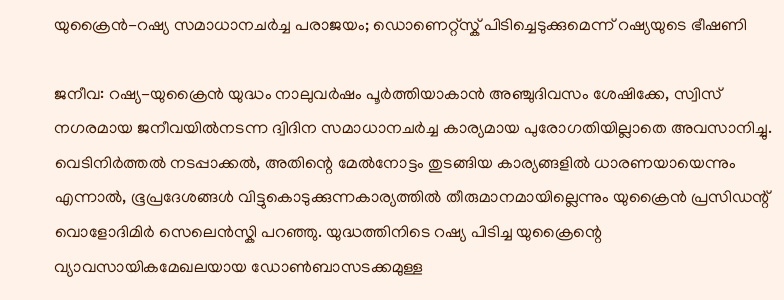യുക്രൈൻ-റഷ്യ സമാധാനചർച്ച പരാജയം; ഡൊണെറ്റ്സ്ക് പിടിച്ചെടുക്കുമെന്ന് റഷ്യയുടെ ഭീഷണി

ജനീവ: റഷ്യ-യുക്രൈൻ യുദ്ധം നാലുവർഷം പൂർത്തിയാകാൻ അഞ്ചുദിവസം ശേഷിക്കേ, സ്വിസ് നഗരമായ ജനീവയിൽനടന്ന ദ്വിദിന സമാധാനചർച്ച കാര്യമായ പുരോഗതിയില്ലാതെ അവസാനിച്ചു. വെടിനിർത്തൽ നടപ്പാക്കൽ, അതിന്റെ മേൽനോട്ടം തുടങ്ങിയ കാര്യങ്ങളിൽ ധാരണയായെന്നും എന്നാൽ, ഭൂപ്രദേശങ്ങൾ വിട്ടുകൊടുക്കുന്നകാര്യത്തിൽ തീരുമാനമായില്ലെന്നും യുക്രൈൻ പ്രസിഡന്റ് വൊളോദിമിർ സെലെൻസ്കി പറഞ്ഞു. യുദ്ധത്തിനിടെ റഷ്യ പിടിച്ച യുക്രൈന്റെ വ്യാവസായികമേഖലയായ ഡോൺബാസടക്കമുള്ള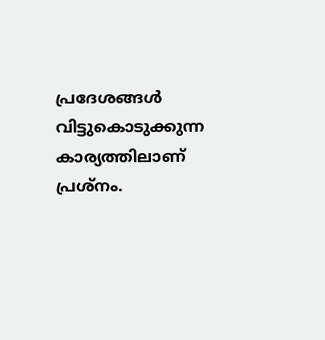പ്രദേശങ്ങൾ വിട്ടുകൊടുക്കുന്ന കാര്യത്തിലാണ് പ്രശ്നം.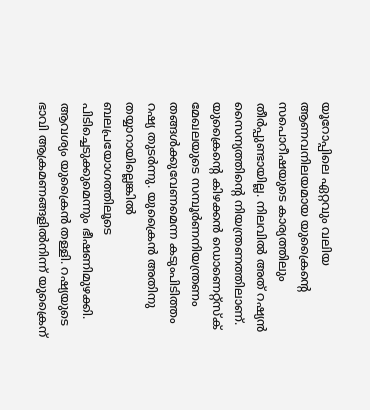യൂറോപ്പിലെ ഏറ്റവും വലിയ ആണവനിലയമായ യുക്രൈന്റെ സപൊറീഷയുടെ കാര്യത്തിലും തീർപ്പുണ്ടായില്ല. നിലവിൽ അത് റഷ്യൻ സൈന്യത്തിന്റെ നിയന്ത്രണത്തിലാണ്.
യുക്രൈന്റെ കിഴക്കൻ ഡൊണെറ്റ്സ്ക് മേഖലയുടെ സമ്പൂർണനിയന്ത്രണം തങ്ങൾക്കുവേണമെന്ന കടുംപിടിത്തം റഷ്യ തുടർന്നു. യുക്രൈൻ അതിനു തയ്യാറായില്ലെങ്കിൽ ബലപ്രയോഗത്തിലൂടെ പിടിച്ചെടുക്കുമെന്നും ഭീഷണിമുഴക്കി. ആവശ്യം യുക്രൈൻ തള്ളി. റഷ്യയുടെ ഭാവി ആക്രമണങ്ങളിൽനിന്ന് യുക്രൈന്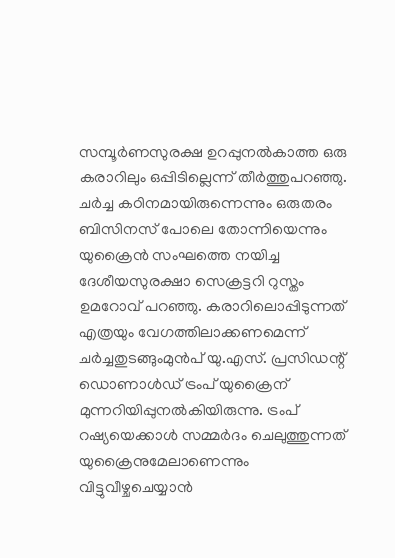സമ്പൂർണസുരക്ഷ ഉറപ്പുനൽകാത്ത ഒരു കരാറിലും ഒപ്പിടില്ലെന്ന് തീർത്തുപറഞ്ഞു.
ചർച്ച കഠിനമായിരുന്നെന്നും ഒരുതരം ബിസിനസ് പോലെ തോന്നിയെന്നും യുക്രൈൻ സംഘത്തെ നയിച്ച ദേശീയസുരക്ഷാ സെക്രട്ടറി റുസ്തം ഉമറോവ് പറഞ്ഞു. കരാറിലൊപ്പിടുന്നത് എത്രയും വേഗത്തിലാക്കണമെന്ന് ചർച്ചതുടങ്ങുംമുൻപ് യു.എസ്. പ്രസിഡന്റ് ഡൊണാൾഡ് ട്രംപ് യുക്രൈന് മുന്നറിയിപ്പുനൽകിയിരുന്നു. ട്രംപ് റഷ്യയെക്കാൾ സമ്മർദം ചെലുത്തുന്നത് യുക്രൈനുമേലാണെന്നും വിട്ടുവീഴ്ചചെയ്യാൻ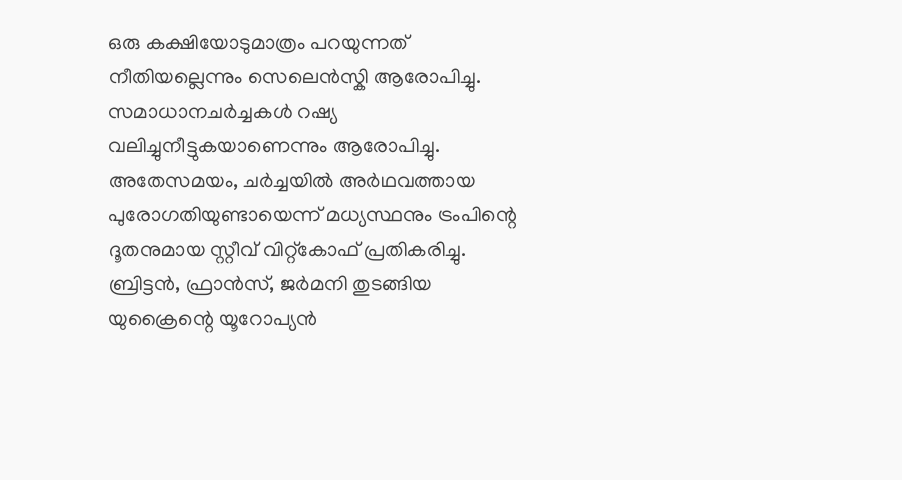ഒരു കക്ഷിയോടുമാത്രം പറയുന്നത് നീതിയല്ലെന്നും സെലെൻസ്കി ആരോപിച്ചു. സമാധാനചർച്ചകൾ റഷ്യ വലിച്ചുനീട്ടുകയാണെന്നും ആരോപിച്ചു.
അതേസമയം, ചർച്ചയിൽ അർഥവത്തായ പുരോഗതിയുണ്ടായെന്ന് മധ്യസ്ഥനും ട്രംപിന്റെ ദൂതനുമായ സ്റ്റീവ് വിറ്റ്കോഫ് പ്രതികരിച്ചു. ബ്രിട്ടൻ, ഫ്രാൻസ്, ജർമനി തുടങ്ങിയ യുക്രൈന്റെ യൂറോപ്യൻ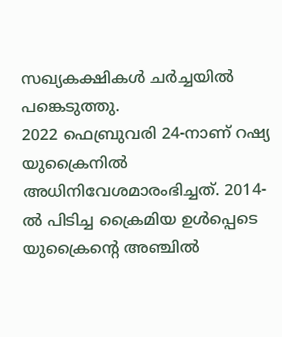സഖ്യകക്ഷികൾ ചർച്ചയിൽ പങ്കെടുത്തു.
2022 ഫെബ്രുവരി 24-നാണ് റഷ്യ യുക്രൈനിൽ അധിനിവേശമാരംഭിച്ചത്. 2014-ൽ പിടിച്ച ക്രൈമിയ ഉൾപ്പെടെ യുക്രൈന്റെ അഞ്ചിൽ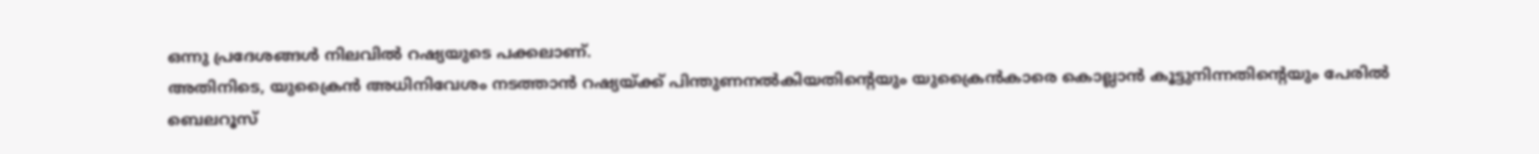ഒന്നു പ്രദേശങ്ങൾ നിലവിൽ റഷ്യയുടെ പക്കലാണ്.
അതിനിടെ, യുക്രൈൻ അധിനിവേശം നടത്താൻ റഷ്യയ്ക്ക് പിന്തുണനൽകിയതിന്റെയും യുക്രൈൻകാരെ കൊല്ലാൻ കൂട്ടുനിന്നതിന്റെയും പേരിൽ ബെലറൂസ്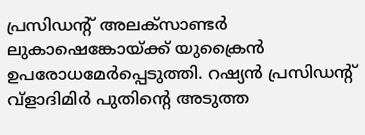പ്രസിഡന്റ് അലക്സാണ്ടർ ലുകാഷെങ്കോയ്ക്ക് യുക്രൈൻ ഉപരോധമേർപ്പെടുത്തി. റഷ്യൻ പ്രസിഡന്റ് വ്ളാദിമിർ പുതിന്റെ അടുത്ത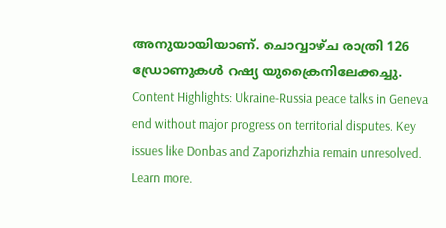അനുയായിയാണ്. ചൊവ്വാഴ്ച രാത്രി 126 ഡ്രോണുകൾ റഷ്യ യുക്രൈനിലേക്കച്ചു.
Content Highlights: Ukraine-Russia peace talks in Geneva end without major progress on territorial disputes. Key issues like Donbas and Zaporizhzhia remain unresolved. Learn more.